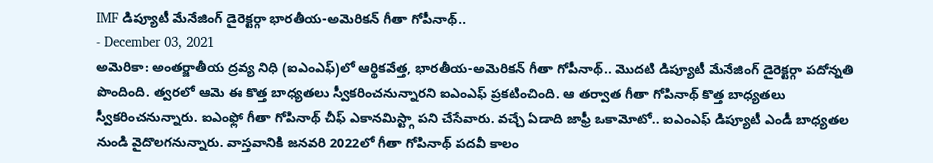IMF డిప్యూటీ మేనేజింగ్ డైరెక్టర్గా భారతీయ-అమెరికన్ గీతా గోపీనాథ్..
- December 03, 2021
అమెరికా: అంతర్జాతీయ ద్రవ్య నిధి (ఐఎంఎఫ్)లో ఆర్థికవేత్త, భారతీయ-అమెరికన్ గీతా గోపీనాథ్.. మొదటి డిప్యూటీ మేనేజింగ్ డైరెక్టర్గా పదోన్నతి పొందింది. త్వరలో ఆమె ఈ కొత్త బాధ్యతలు స్వీకరించనున్నారని ఐఎంఎఫ్ ప్రకటించింది. ఆ తర్వాత గీతా గోపినాథ్ కొత్త బాధ్యతలు స్వీకరించనున్నారు. ఐఎంఫ్లో గీతా గోపినాథ్ చీఫ్ ఎకానమిస్ట్గా పని చేసేవారు. వచ్చే ఏడాది జాఫ్రీ ఒకామోటో.. ఐఎంఎఫ్ డిప్యూటీ ఎండీ బాధ్యతల నుండి వైదొలగనున్నారు. వాస్తవానికి జనవరి 2022లో గీతా గోపినాథ్ పదవీ కాలం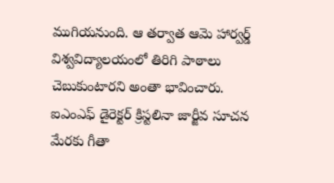ముగియనుంది. ఆ తర్వాత ఆమె హార్వర్డ్ విశ్వవిద్యాలయంలో తిరిగి పాఠాలు చెబుకుంటారని అంతా భావించారు. ఐఎంఎఫ్ డైరెక్టర్ క్రిస్టలినా జార్జీవ సూచన మేరకు గీతా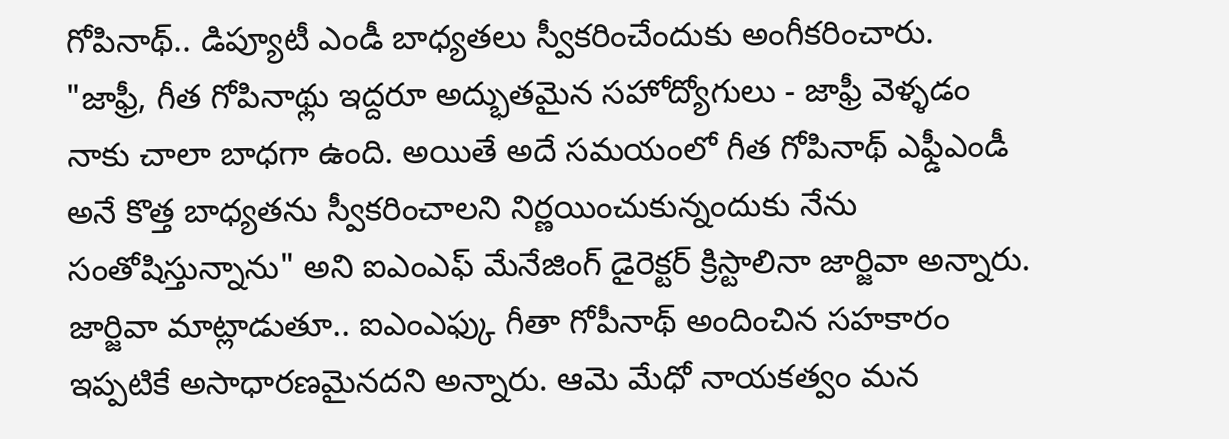గోపినాథ్.. డిప్యూటీ ఎండీ బాధ్యతలు స్వీకరించేందుకు అంగీకరించారు.
"జాఫ్రీ, గీత గోపినాథ్లు ఇద్దరూ అద్భుతమైన సహోద్యోగులు - జాఫ్రీ వెళ్ళడం నాకు చాలా బాధగా ఉంది. అయితే అదే సమయంలో గీత గోపినాథ్ ఎఫ్డీఎండీ అనే కొత్త బాధ్యతను స్వీకరించాలని నిర్ణయించుకున్నందుకు నేను సంతోషిస్తున్నాను" అని ఐఎంఎఫ్ మేనేజింగ్ డైరెక్టర్ క్రిస్టాలినా జార్జివా అన్నారు. జార్జివా మాట్లాడుతూ.. ఐఎంఎఫ్కు గీతా గోపీనాథ్ అందించిన సహకారం ఇప్పటికే అసాధారణమైనదని అన్నారు. ఆమె మేధో నాయకత్వం మన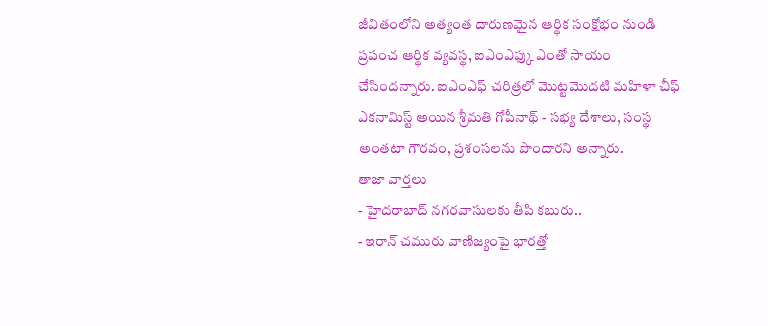జీవితంలోని అత్యంత దారుణమైన ఆర్థిక సంక్షోభం నుండి ప్రపంచ ఆర్థిక వ్యవస్థ, ఐఎంఎఫ్కు ఎంతో సాయం చేసిందన్నారు. ఐఎంఎఫ్ చరిత్రలో మొట్టమొదటి మహిళా చీఫ్ ఎకనామిస్ట్ అయిన శ్రీమతి గోపీనాథ్ - సభ్య దేశాలు, సంస్థ అంతటా గౌరవం, ప్రశంసలను పొందారని అన్నారు.
తాజా వార్తలు
- హైదరాబాద్ నగరవాసులకు తీపి కబురు..
- ఇరాన్ చమురు వాణిజ్యంపై భారత్తో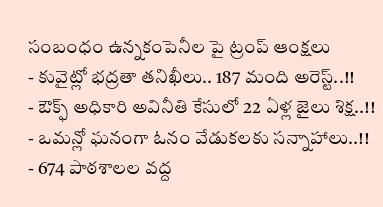సంబంధం ఉన్నకంపెనీల పై ట్రంప్ ఆంక్షలు
- కువైట్లో భద్రతా తనిఖీలు.. 187 మంది అరెస్ట్..!!
- ఔక్ఫ్ అధికారి అవినీతి కేసులో 22 ఏళ్ల జైలు శిక్ష..!!
- ఒమన్లో ఘనంగా ఓనం వేడుకలకు సన్నాహాలు..!!
- 674 పాఠశాలల వద్ద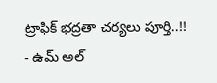ట్రాఫిక్ భద్రతా చర్యలు పూర్తి..!!
- ఉమ్ అల్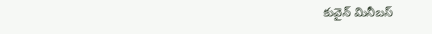కువైన్ మినీబస్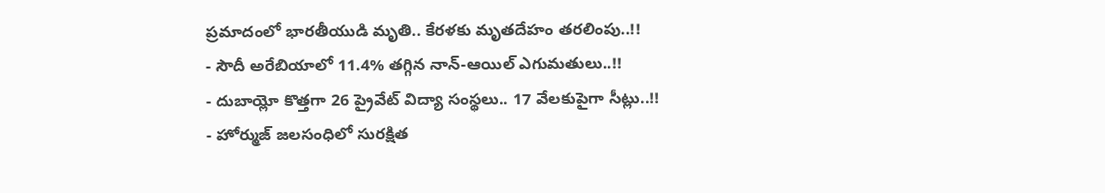ప్రమాదంలో భారతీయుడి మృతి.. కేరళకు మృతదేహం తరలింపు..!!
- సౌదీ అరేబియాలో 11.4% తగ్గిన నాన్-ఆయిల్ ఎగుమతులు..!!
- దుబాయ్లో కొత్తగా 26 ప్రైవేట్ విద్యా సంస్థలు.. 17 వేలకుపైగా సీట్లు..!!
- హోర్ముజ్ జలసంధిలో సురక్షిత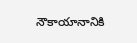నౌకాయానానికి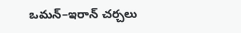ఒమన్–ఇరాన్ చర్చలు